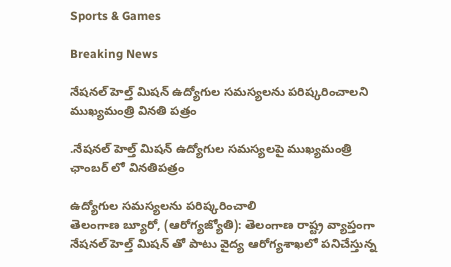Sports & Games

Breaking News

నేషనల్ హెల్త్ మిషన్ ఉద్యోగుల సమస్యలను పరిష్కరించాలని ముఖ్యమంత్రి వినతి పత్రం

.నేషనల్ హెల్త్ మిషన్ ఉద్యోగుల సమస్యలపై ముఖ్యమంత్రి ఛాంబర్ లో వినతిపత్రం

ఉద్యోగుల సమస్యలను పరిష్కరించాలి
తెలంగాణ బ్యూరో, (ఆరోగ్యజ్యోతి): తెలంగాణ రాష్ట్ర వ్యాప్తంగా నేషనల్ హెల్త్ మిషన్ తో పాటు వైద్య ఆరోగ్యశాఖలో పనిచేస్తున్న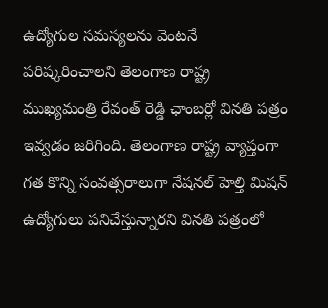ఉద్యోగుల సమస్యలను వెంటనే పరిష్కరించాలని తెలంగాణ రాష్ట్ర ముఖ్యమంత్రి రేవంత్ రెడ్డి ఛాంబర్లో వినతి పత్రం ఇవ్వడం జరిగింది. తెలంగాణ రాష్ట్ర వ్యాప్తంగా గత కొన్ని సంవత్సరాలుగా నేషనల్ హెల్తి మిషన్ ఉద్యోగులు పనిచేస్తున్నారని వినతి పత్రంలో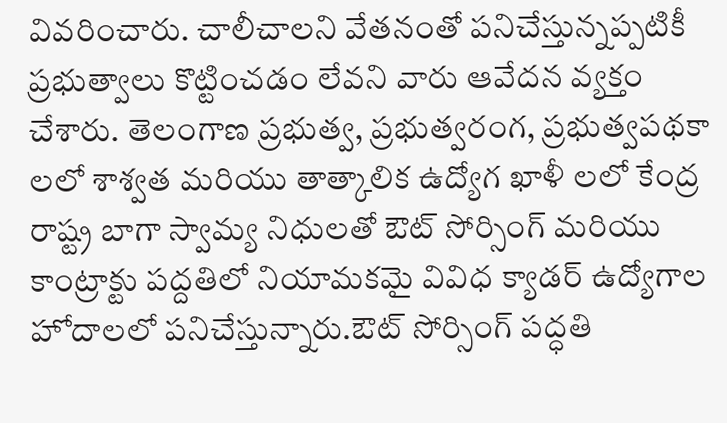వివరించారు. చాలీచాలని వేతనంతో పనిచేస్తున్నప్పటికీ ప్రభుత్వాలు కొట్టించడం లేవని వారు ఆవేదన వ్యక్తం చేశారు. తెలంగాణ ప్రభుత్వ, ప్రభుత్వరంగ, ప్రభుత్వపథకా లలో శాశ్వత మరియు తాత్కాలిక ఉద్యోగ ఖాళీ లలో కేంద్ర రాష్ట్ర బాగా స్వామ్య నిధులతో ఔట్ సోర్సింగ్ మరియు కాంట్రాక్టు పద్దతిలో నియామకమై వివిధ క్యాడర్ ఉద్యోగాల హోదాలలో పనిచేస్తున్నారు.ఔట్ సోర్సింగ్ పద్ధతి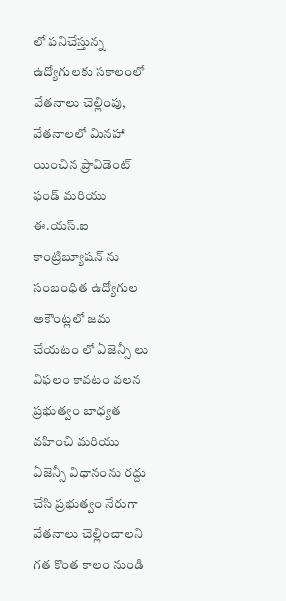లో పనిచేస్తున్న ఉద్యోగులకు సకాలంలో వేతనాలు చెల్లింపు, వేతనాలలో మినహా యించిన ప్రావిడెంట్ ఫండ్ మరియు ఈ.యస్.ఐ కాంట్రిబ్యూషన్ ను సంబంధిత ఉద్యోగుల అకౌంట్లలో జమ చేయటం లో ఏజెన్సీ లు విఫలం కావటం వలన ప్రభుత్వం బాధ్యత వహించి మరియు ఏజెన్సీ విధానంను రద్దు చేసి ప్రభుత్వం నేరుగా వేతనాలు చెల్లించాలని గత కొంత కాలం నుండి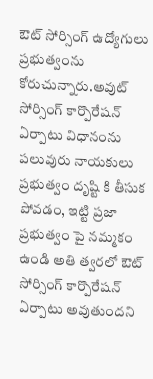ఔట్ సోర్సింగ్ ఉద్యోగులు ప్రభుత్వంను కోరుచున్నారు.అవుట్ సోర్సింగ్ కార్పొరేషన్ ఏర్పాటు విధానంను పలువురు నాయకులు ప్రభుత్వం దృష్టి కి తీసుక పోవడం, ఇట్టి ప్రజా ప్రభుత్వం పై నమ్మకం ఉండి అతి త్వరలో ఔట్ సోర్సింగ్ కార్పొరేషన్ ఏర్పాటు అవుతుందని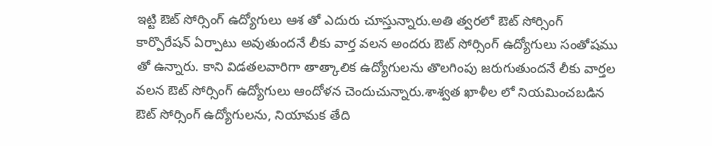ఇట్టి ఔట్ సోర్సింగ్ ఉద్యోగులు ఆశ తో ఎదురు చూస్తున్నారు.అతి త్వరలో ఔట్ సోర్సింగ్ కార్పొరేషన్ ఏర్పాటు అవుతుందనే లీకు వార్త వలన అందరు ఔట్ సోర్సింగ్ ఉద్యోగులు సంతోషము తో ఉన్నారు. కాని విడతలవారిగా తాత్కాలిక ఉద్యోగులను తొలగింపు జరుగుతుందనే లీకు వార్తల వలన ఔట్ సోర్సింగ్ ఉద్యోగులు ఆందోళన చెందుచున్నారు.శాశ్వత ఖాళీల లో నియమించబడిన ఔట్ సోర్సింగ్ ఉద్యోగులను, నియామక తేది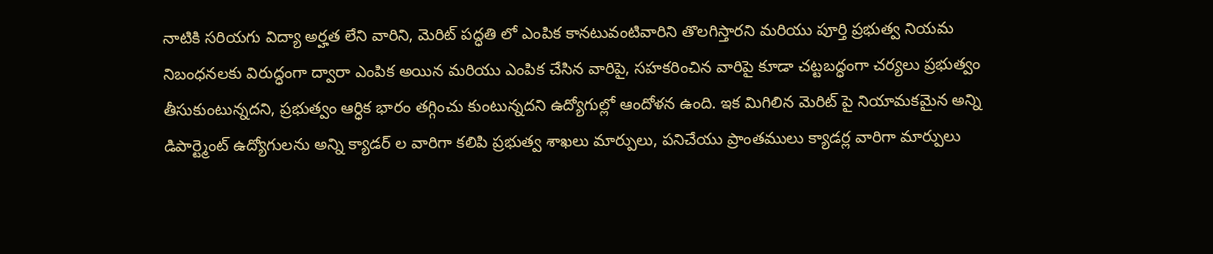నాటికి సరియగు విద్యా అర్హత లేని వారిని, మెరిట్ పద్ధతి లో ఎంపిక కానటువంటివారిని తొలగిస్తారని మరియు పూర్తి ప్రభుత్వ నియమ నిబంధనలకు విరుద్ధంగా ద్వారా ఎంపిక అయిన మరియు ఎంపిక చేసిన వారిపై, సహకరించిన వారిపై కూడా చట్టబద్ధంగా చర్యలు ప్రభుత్వం తీసుకుంటున్నదని, ప్రభుత్వం ఆర్ధిక భారం తగ్గించు కుంటున్నదని ఉద్యోగుల్లో ఆందోళన ఉంది. ఇక మిగిలిన మెరిట్ పై నియామకమైన అన్ని డిపార్ట్మెంట్ ఉద్యోగులను అన్ని క్యాడర్ ల వారిగా కలిపి ప్రభుత్వ శాఖలు మార్పులు, పనిచేయు ప్రాంతములు క్యాడర్ల వారిగా మార్పులు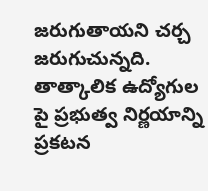జరుగుతాయని చర్చ జరుగుచున్నది. తాత్కాలిక ఉద్యోగుల పై ప్రభుత్వ నిర్ణయాన్ని ప్రకటన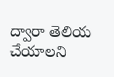ద్వారా తెలియ చేయాలని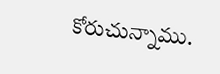కోరుచున్నాము.